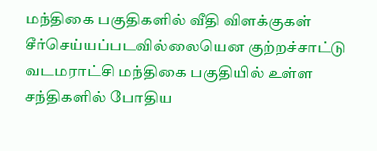மந்திகை பகுதிகளில் வீதி விளக்குகள் சீர்செய்யப்படவில்லையென குற்றச்சாட்டு
வடமராட்சி மந்திகை பகுதியில் உள்ள சந்திகளில் போதிய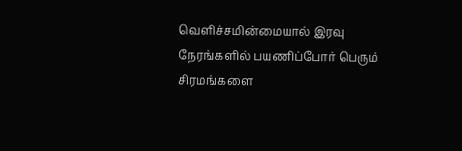வெளிச்சமின்மையால் இரவு நேரங்களில் பயணிப்போர் பெரும் சிரமங்களை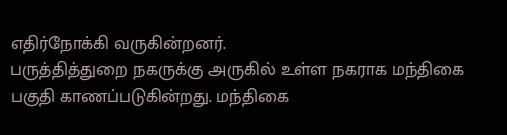எதிர்நோக்கி வருகின்றனர்.
பருத்தித்துறை நகருக்கு அருகில் உள்ள நகராக மந்திகை பகுதி காணப்படுகின்றது. மந்திகை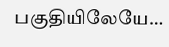பகுதியிலேயே…